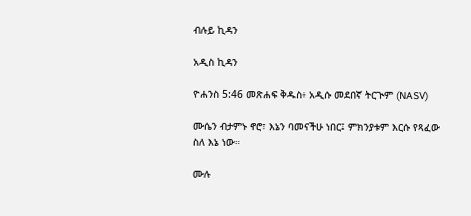ብሉይ ኪዳን

አዲስ ኪዳን

ዮሐንስ 5:46 መጽሐፍ ቅዱስ፥ አዲሱ መደበኛ ትርጒም (NASV)

ሙሴን ብታምኑ ኖሮ፣ እኔን ባመናችሁ ነበር፤ ምክንያቱም እርሱ የጻፈው ስለ እኔ ነው።

ሙሉ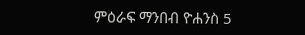ምዕራፍ ማንበብ ዮሐንስ 5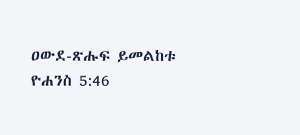ዐውደ-ጽሑፍ ይመልከቱ ዮሐንስ 5:46